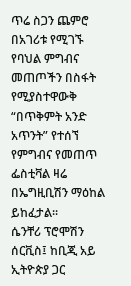ጥሬ ስጋን ጨምሮ በአገሪቱ የሚገኙ የባህል ምግብና መጠጦችን በስፋት የሚያስተዋውቅ “በጥቅምት አንድ አጥንት” የተሰኘ የምግብና የመጠጥ ፌስቲቫል ዛሬ በኤግዚቢሽን ማዕከል ይከፈታል፡፡
ሴንቸሪ ፕሮሞሽን ሰርቪስ፤ ከቢጂ አይ ኢትዮጵያ ጋር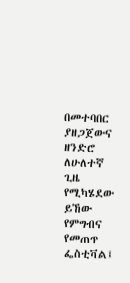በመተባበር ያዘጋጀውና ዘንድሮ ለሁለተኛ ጊዜ የሚካሄደው ይኸው የምግብና የመጠጥ ፌስቲቫል፤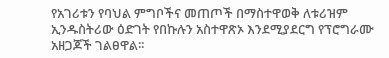የአገሪቱን የባህል ምግቦችና መጠጦች በማስተዋወቅ ለቱሪዝም ኢንዱስትሪው ዕድገት የበኩሉን አስተዋጽኦ እንደሚያደርግ የፕሮግራሙ አዘጋጆች ገልፀዋል፡፡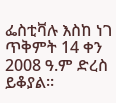ፌስቲቫሉ እስከ ነገ ጥቅምት 14 ቀን 2008 ዓ.ም ድረስ ይቆያል፡፡